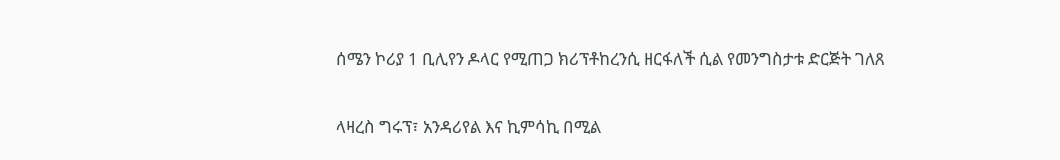ሰሜን ኮሪያ 1 ቢሊየን ዶላር የሚጠጋ ክሪፕቶከረንሲ ዘርፋለች ሲል የመንግስታቱ ድርጅት ገለጸ

ላዛረስ ግሩፕ፣ አንዳሪየል እና ኪምሳኪ በሚል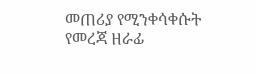መጠሪያ የሚንቀሳቀሱት የመረጃ ዘራፊ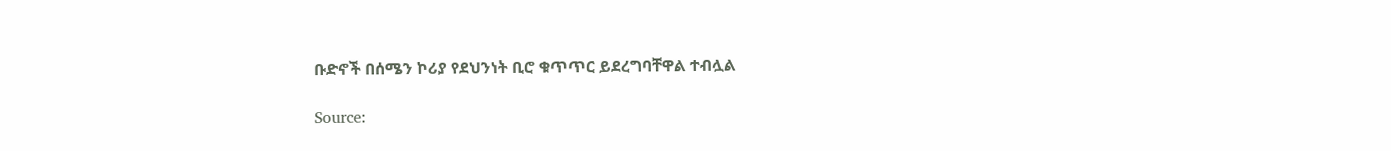ቡድኖች በሰሜን ኮሪያ የደህንነት ቢሮ ቁጥጥር ይደረግባቸዋል ተብሏል

Source: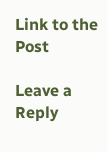Link to the Post

Leave a Reply